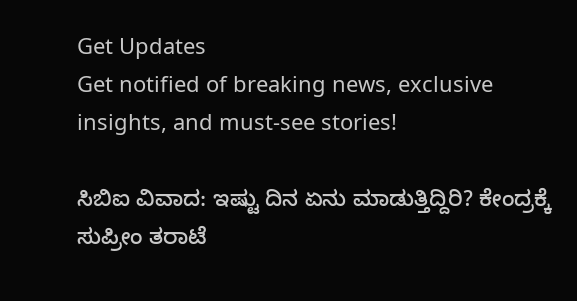Get Updates
Get notified of breaking news, exclusive insights, and must-see stories!

ಸಿಬಿಐ ವಿವಾದ: ಇಷ್ಟು ದಿನ ಏನು ಮಾಡುತ್ತಿದ್ದಿರಿ? ಕೇಂದ್ರಕ್ಕೆ ಸುಪ್ರೀಂ ತರಾಟೆ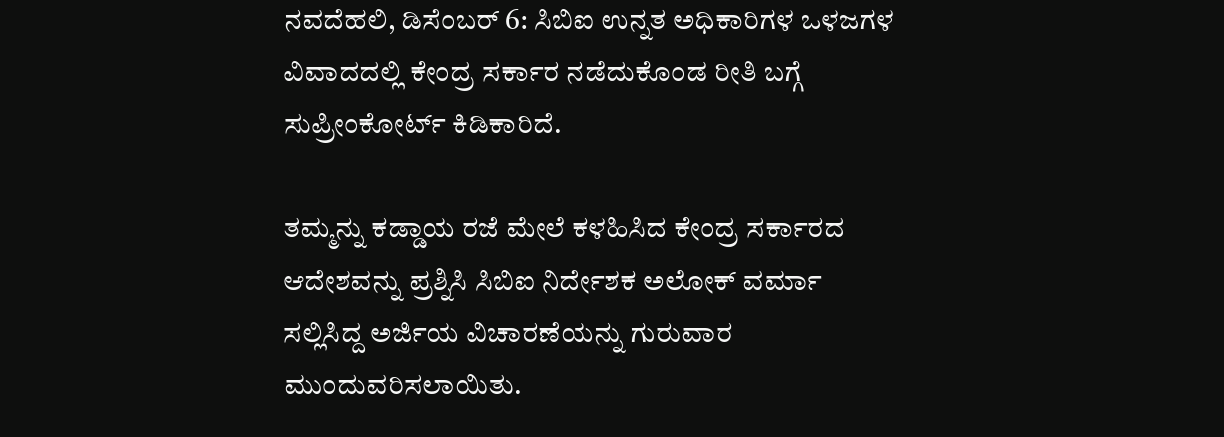ನವದೆಹಲಿ, ಡಿಸೆಂಬರ್ 6: ಸಿಬಿಐ ಉನ್ನತ ಅಧಿಕಾರಿಗಳ ಒಳಜಗಳ ವಿವಾದದಲ್ಲಿ ಕೇಂದ್ರ ಸರ್ಕಾರ ನಡೆದುಕೊಂಡ ರೀತಿ ಬಗ್ಗೆ ಸುಪ್ರೀಂಕೋರ್ಟ್ ಕಿಡಿಕಾರಿದೆ.

ತಮ್ಮನ್ನು ಕಡ್ಡಾಯ ರಜೆ ಮೇಲೆ ಕಳಹಿಸಿದ ಕೇಂದ್ರ ಸರ್ಕಾರದ ಆದೇಶವನ್ನು ಪ್ರಶ್ನಿಸಿ ಸಿಬಿಐ ನಿರ್ದೇಶಕ ಅಲೋಕ್ ವರ್ಮಾ ಸಲ್ಲಿಸಿದ್ದ ಅರ್ಜಿಯ ವಿಚಾರಣೆಯನ್ನು ಗುರುವಾರ ಮುಂದುವರಿಸಲಾಯಿತು.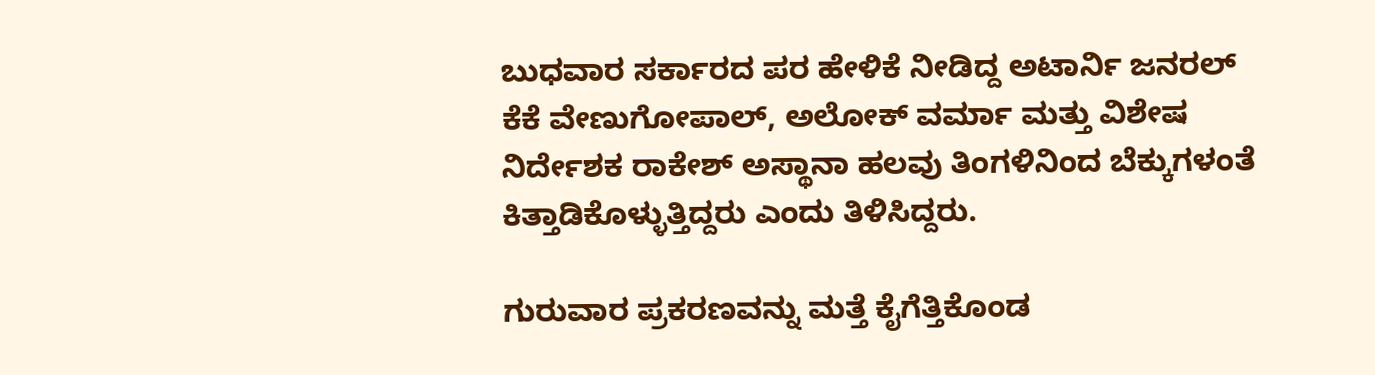ಬುಧವಾರ ಸರ್ಕಾರದ ಪರ ಹೇಳಿಕೆ ನೀಡಿದ್ದ ಅಟಾರ್ನಿ ಜನರಲ್ ಕೆಕೆ ವೇಣುಗೋಪಾಲ್, ಅಲೋಕ್ ವರ್ಮಾ ಮತ್ತು ವಿಶೇಷ ನಿರ್ದೇಶಕ ರಾಕೇಶ್ ಅಸ್ಥಾನಾ ಹಲವು ತಿಂಗಳಿನಿಂದ ಬೆಕ್ಕುಗಳಂತೆ ಕಿತ್ತಾಡಿಕೊಳ್ಳುತ್ತಿದ್ದರು ಎಂದು ತಿಳಿಸಿದ್ದರು.

ಗುರುವಾರ ಪ್ರಕರಣವನ್ನು ಮತ್ತೆ ಕೈಗೆತ್ತಿಕೊಂಡ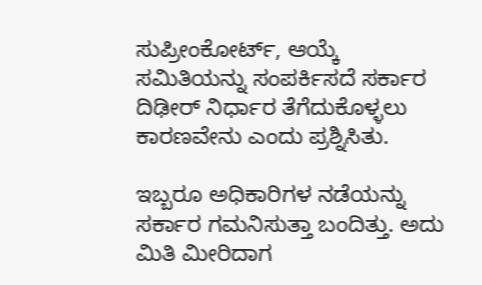ಸುಪ್ರೀಂಕೋರ್ಟ್, ಆಯ್ಕೆ ಸಮಿತಿಯನ್ನು ಸಂಪರ್ಕಿಸದೆ ಸರ್ಕಾರ ದಿಢೀರ್ ನಿರ್ಧಾರ ತೆಗೆದುಕೊಳ್ಳಲು ಕಾರಣವೇನು ಎಂದು ಪ್ರಶ್ನಿಸಿತು.

ಇಬ್ಬರೂ ಅಧಿಕಾರಿಗಳ ನಡೆಯನ್ನು ಸರ್ಕಾರ ಗಮನಿಸುತ್ತಾ ಬಂದಿತ್ತು. ಅದು ಮಿತಿ ಮೀರಿದಾಗ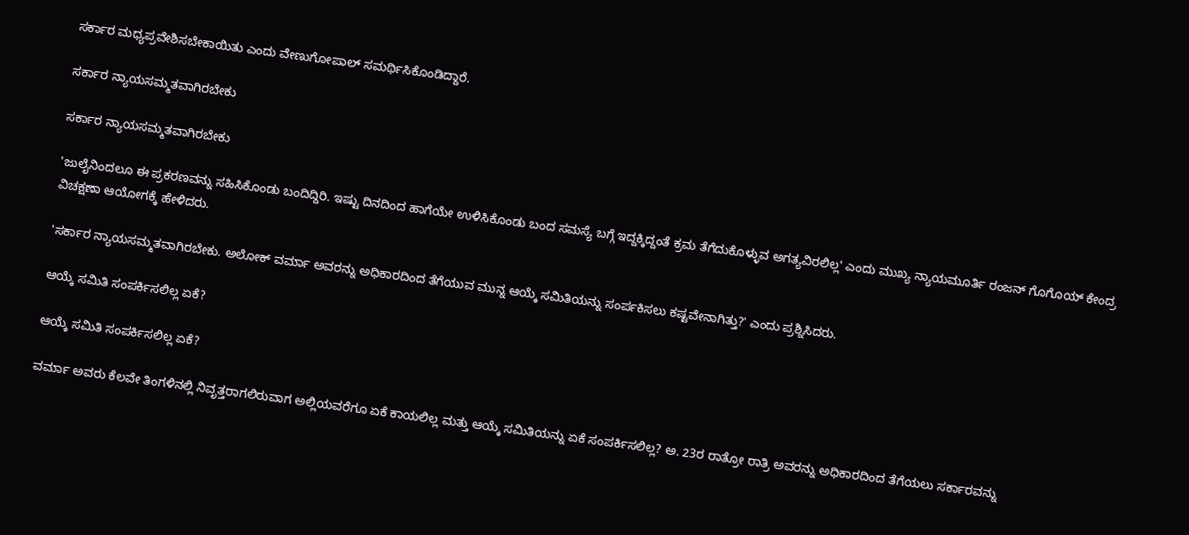ಸರ್ಕಾರ ಮಧ್ಯಪ್ರವೇಶಿಸಬೇಕಾಯಿತು ಎಂದು ವೇಣುಗೋಪಾಲ್ ಸಮರ್ಥಿಸಿಕೊಂಡಿದ್ದಾರೆ.

ಸರ್ಕಾರ ನ್ಯಾಯಸಮ್ಮತವಾಗಿರಬೇಕು

ಸರ್ಕಾರ ನ್ಯಾಯಸಮ್ಮತವಾಗಿರಬೇಕು

'ಜುಲೈನಿಂದಲೂ ಈ ಪ್ರಕರಣವನ್ನು ಸಹಿಸಿಕೊಂಡು ಬಂದಿದ್ದಿರಿ. ಇಷ್ಟು ದಿನದಿಂದ ಹಾಗೆಯೇ ಉಳಿಸಿಕೊಂಡು ಬಂದ ಸಮಸ್ಯೆ ಬಗ್ಗೆ ಇದ್ದಕ್ಕಿದ್ದಂತೆ ಕ್ರಮ ತೆಗೆದುಕೊಳ್ಳುವ ಅಗತ್ಯವಿರಲಿಲ್ಲ' ಎಂದು ಮುಖ್ಯ ನ್ಯಾಯಮೂರ್ತಿ ರಂಜನ್ ಗೊಗೊಯ್ ಕೇಂದ್ರ ವಿಚಕ್ಷಣಾ ಆಯೋಗಕ್ಕೆ ಹೇಳಿದರು.

'ಸರ್ಕಾರ ನ್ಯಾಯಸಮ್ಮತವಾಗಿರಬೇಕು. ಅಲೋಕ್ ವರ್ಮಾ ಅವರನ್ನು ಅಧಿಕಾರದಿಂದ ತೆಗೆಯುವ ಮುನ್ನ ಆಯ್ಕೆ ಸಮಿತಿಯನ್ನು ಸಂರ್ಪಕಿಸಲು ಕಷ್ಟವೇನಾಗಿತ್ತು?' ಎಂದು ಪ್ರಶ್ನಿಸಿದರು.

ಆಯ್ಕೆ ಸಮಿತಿ ಸಂಪರ್ಕಿಸಲಿಲ್ಲ ಏಕೆ?

ಆಯ್ಕೆ ಸಮಿತಿ ಸಂಪರ್ಕಿಸಲಿಲ್ಲ ಏಕೆ?

ವರ್ಮಾ ಅವರು ಕೆಲವೇ ತಿಂಗಳಿನಲ್ಲಿ ನಿವೃತ್ತರಾಗಲಿರುವಾಗ ಅಲ್ಲಿಯವರೆಗೂ ಏಕೆ ಕಾಯಲಿಲ್ಲ ಮತ್ತು ಆಯ್ಕೆ ಸಮಿತಿಯನ್ನು ಏಕೆ ಸಂಪರ್ಕಿಸಲಿಲ್ಲ? ಅ. 23ರ ರಾತ್ರೋ ರಾತ್ರಿ ಅವರನ್ನು ಅಧಿಕಾರದಿಂದ ತೆಗೆಯಲು ಸರ್ಕಾರವನ್ನು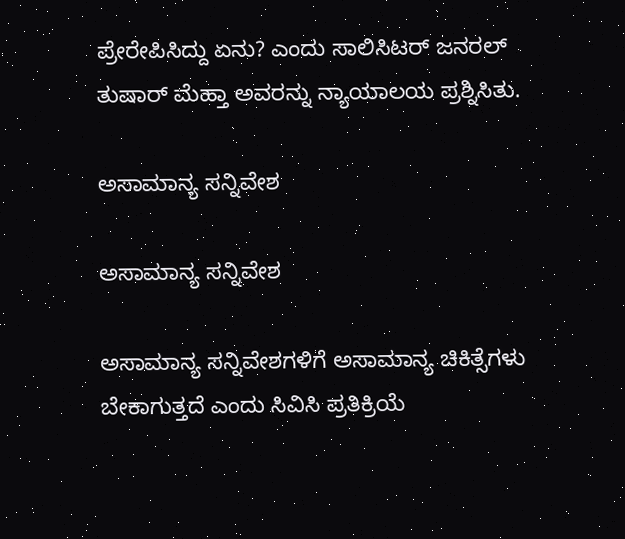ಪ್ರೇರೇಪಿಸಿದ್ದು ಏನು? ಎಂದು ಸಾಲಿಸಿಟರ್ ಜನರಲ್ ತುಷಾರ್ ಮೆಹ್ತಾ ಅವರನ್ನು ನ್ಯಾಯಾಲಯ ಪ್ರಶ್ನಿಸಿತು.

ಅಸಾಮಾನ್ಯ ಸನ್ನಿವೇಶ

ಅಸಾಮಾನ್ಯ ಸನ್ನಿವೇಶ

ಅಸಾಮಾನ್ಯ ಸನ್ನಿವೇಶಗಳಿಗೆ ಅಸಾಮಾನ್ಯ ಚಿಕಿತ್ಸೆಗಳು ಬೇಕಾಗುತ್ತದೆ ಎಂದು ಸಿವಿಸಿ ಪ್ರತಿಕ್ರಿಯೆ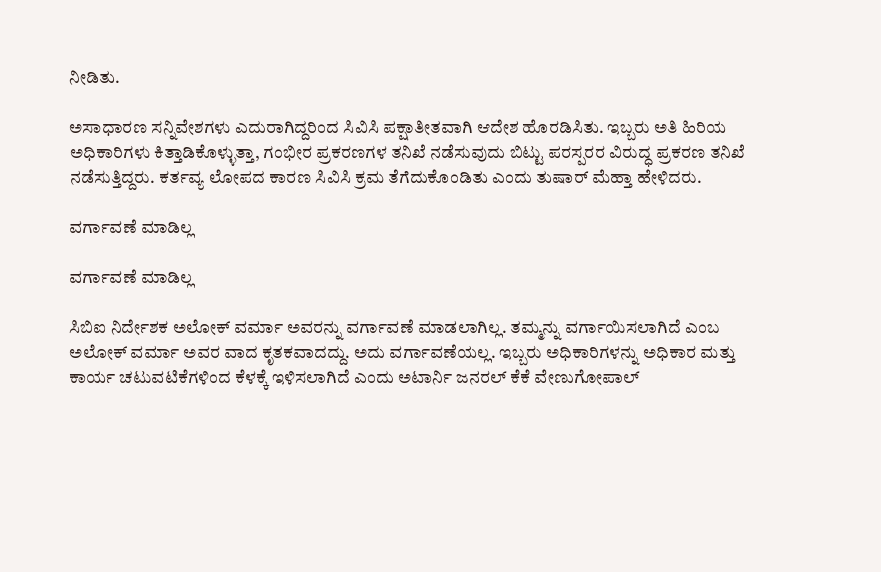ನೀಡಿತು.

ಅಸಾಧಾರಣ ಸನ್ನಿವೇಶಗಳು ಎದುರಾಗಿದ್ದರಿಂದ ಸಿವಿಸಿ ಪಕ್ಷಾತೀತವಾಗಿ ಆದೇಶ ಹೊರಡಿಸಿತು. ಇಬ್ಬರು ಅತಿ ಹಿರಿಯ ಅಧಿಕಾರಿಗಳು ಕಿತ್ತಾಡಿಕೊಳ್ಳುತ್ತಾ, ಗಂಭೀರ ಪ್ರಕರಣಗಳ ತನಿಖೆ ನಡೆಸುವುದು ಬಿಟ್ಟು ಪರಸ್ಪರರ ವಿರುದ್ಧ ಪ್ರಕರಣ ತನಿಖೆ ನಡೆಸುತ್ತಿದ್ದರು. ಕರ್ತವ್ಯ ಲೋಪದ ಕಾರಣ ಸಿವಿಸಿ ಕ್ರಮ ತೆಗೆದುಕೊಂಡಿತು ಎಂದು ತುಷಾರ್ ಮೆಹ್ತಾ ಹೇಳಿದರು.

ವರ್ಗಾವಣೆ ಮಾಡಿಲ್ಲ

ವರ್ಗಾವಣೆ ಮಾಡಿಲ್ಲ

ಸಿಬಿಐ ನಿರ್ದೇಶಕ ಅಲೋಕ್ ವರ್ಮಾ ಅವರನ್ನು ವರ್ಗಾವಣೆ ಮಾಡಲಾಗಿಲ್ಲ. ತಮ್ಮನ್ನು ವರ್ಗಾಯಿಸಲಾಗಿದೆ ಎಂಬ ಅಲೋಕ್ ವರ್ಮಾ ಅವರ ವಾದ ಕೃತಕವಾದದ್ದು. ಅದು ವರ್ಗಾವಣೆಯಲ್ಲ. ಇಬ್ಬರು ಅಧಿಕಾರಿಗಳನ್ನು ಅಧಿಕಾರ ಮತ್ತು ಕಾರ್ಯ ಚಟುವಟಿಕೆಗಳಿಂದ ಕೆಳಕ್ಕೆ ಇಳಿಸಲಾಗಿದೆ ಎಂದು ಅಟಾರ್ನಿ ಜನರಲ್ ಕೆಕೆ ವೇಣುಗೋಪಾಲ್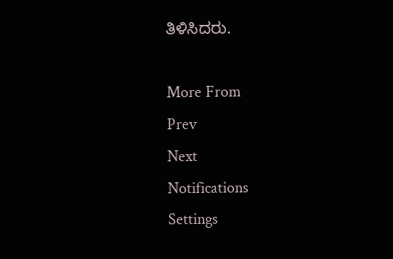ತಿಳಿಸಿದರು.

More From
Prev
Next
Notifications
Settings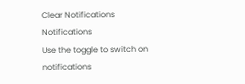Clear Notifications
Notifications
Use the toggle to switch on notifications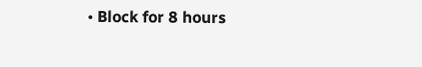• Block for 8 hours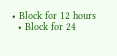• Block for 12 hours
  • Block for 24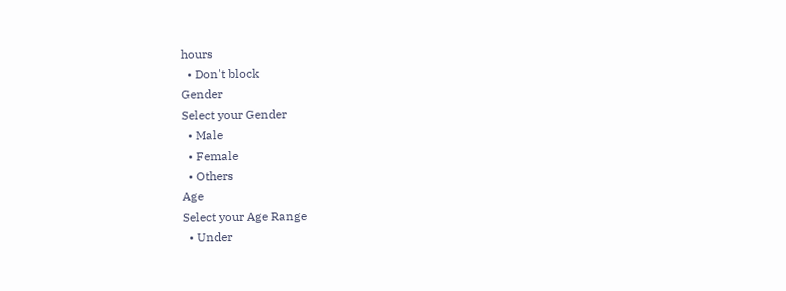hours
  • Don't block
Gender
Select your Gender
  • Male
  • Female
  • Others
Age
Select your Age Range
  • Under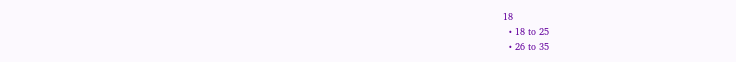18
  • 18 to 25
  • 26 to 35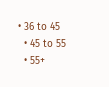• 36 to 45
  • 45 to 55
  • 55+